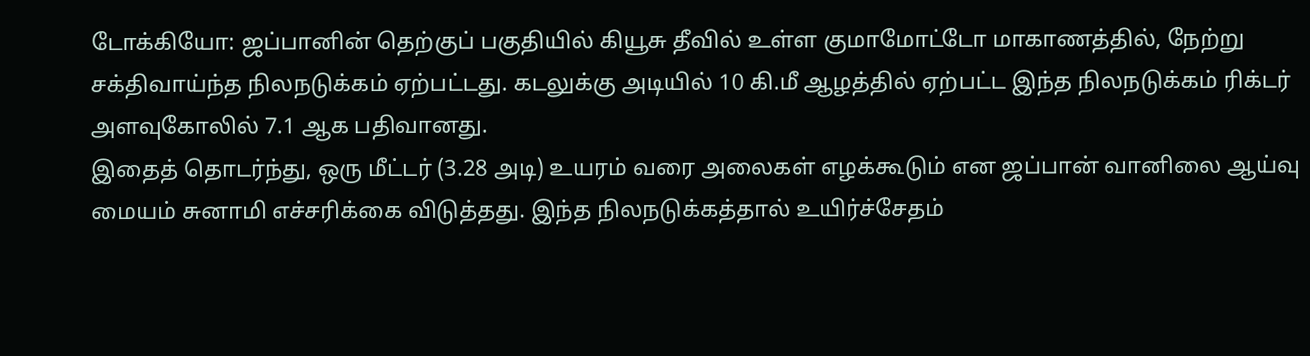டோக்கியோ: ஜப்பானின் தெற்குப் பகுதியில் கியூசு தீவில் உள்ள குமாமோட்டோ மாகாணத்தில், நேற்று சக்திவாய்ந்த நிலநடுக்கம் ஏற்பட்டது. கடலுக்கு அடியில் 10 கி.மீ ஆழத்தில் ஏற்பட்ட இந்த நிலநடுக்கம் ரிக்டர் அளவுகோலில் 7.1 ஆக பதிவானது.
இதைத் தொடர்ந்து, ஒரு மீட்டர் (3.28 அடி) உயரம் வரை அலைகள் எழக்கூடும் என ஜப்பான் வானிலை ஆய்வு மையம் சுனாமி எச்சரிக்கை விடுத்தது. இந்த நிலநடுக்கத்தால் உயிர்ச்சேதம்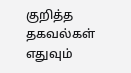குறித்த தகவல்கள் எதுவும்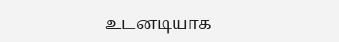உடனடியாக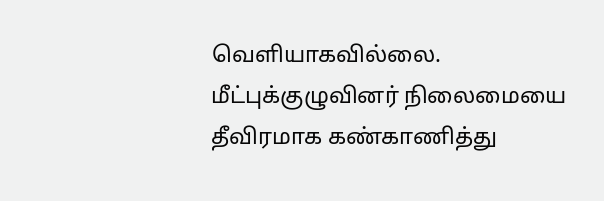வெளியாகவில்லை. மீட்புக்குழுவினர் நிலைமையை தீவிரமாக கண்காணித்து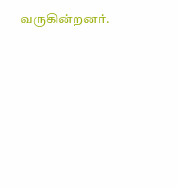வருகின்றனர்.